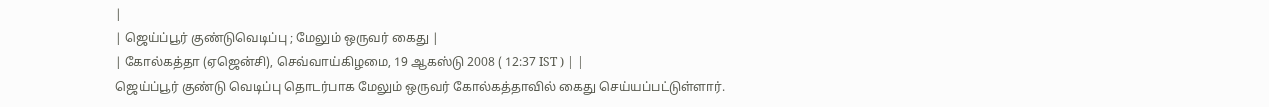|
| ஜெய்ப்பூர் குண்டுவெடிப்பு ; மேலும் ஒருவர் கைது |
| கோல்கத்தா (ஏஜென்சி), செவ்வாய்கிழமை, 19 ஆகஸ்டு 2008 ( 12:37 IST ) | |
ஜெய்ப்பூர் குண்டு வெடிப்பு தொடர்பாக மேலும் ஒருவர் கோல்கத்தாவில் கைது செய்யப்பட்டுள்ளார்.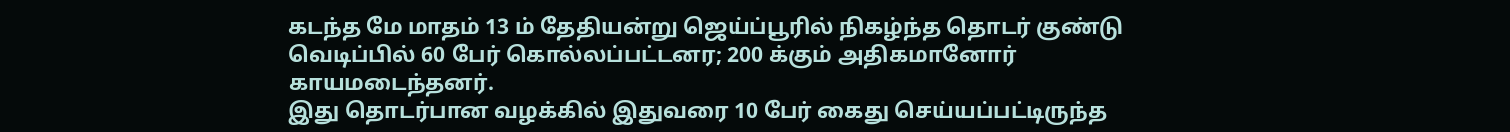கடந்த மே மாதம் 13 ம் தேதியன்று ஜெய்ப்பூரில் நிகழ்ந்த தொடர் குண்டு வெடிப்பில் 60 பேர் கொல்லப்பட்டனர; 200 க்கும் அதிகமானோர் காயமடைந்தனர்.
இது தொடர்பான வழக்கில் இதுவரை 10 பேர் கைது செய்யப்பட்டிருந்த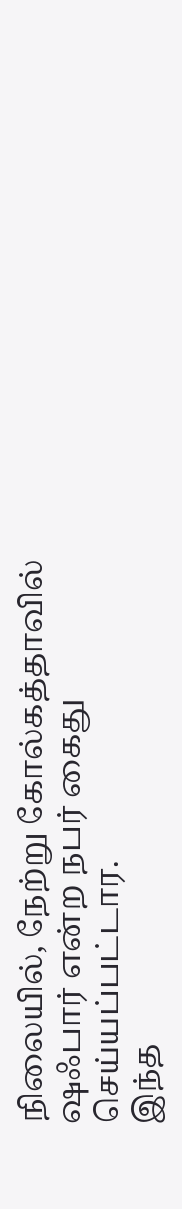நிலையில், நேற்று கோல்கத்தாவில் ஷஃபார் என்ற நபர் கைது செய்யப்பட்டார.
இந்த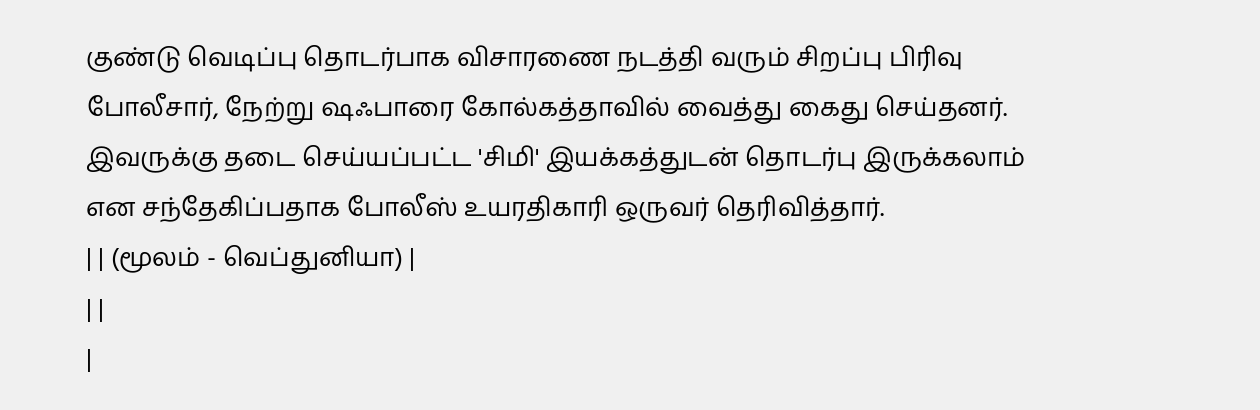குண்டு வெடிப்பு தொடர்பாக விசாரணை நடத்தி வரும் சிறப்பு பிரிவு போலீசார், நேற்று ஷஃபாரை கோல்கத்தாவில் வைத்து கைது செய்தனர்.
இவருக்கு தடை செய்யப்பட்ட 'சிமி' இயக்கத்துடன் தொடர்பு இருக்கலாம் என சந்தேகிப்பதாக போலீஸ் உயரதிகாரி ஒருவர் தெரிவித்தார்.
| | (மூலம் - வெப்துனியா) |
| |
|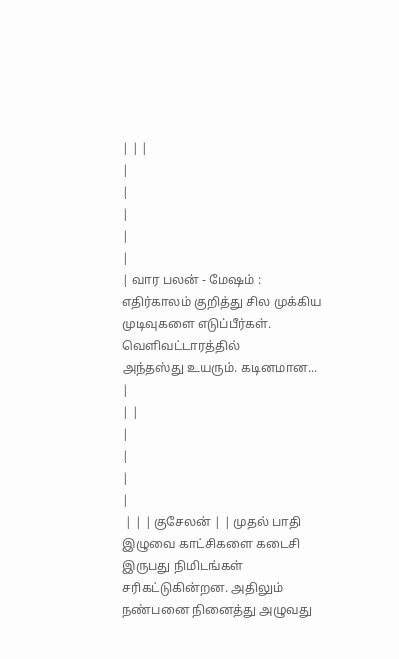| | |
|
|
|
|
|
| வார பலன் - மேஷம் : எதிர்காலம் குறித்து சில முக்கிய முடிவுகளை எடுப்பீர்கள். வெளிவட்டாரத்தில்
அந்தஸ்து உயரும். கடினமான... |
| |
|
|
|
|
 | | | குசேலன் | | முதல் பாதி இழுவை காட்சிகளை கடைசி இருபது நிமிடங்கள் சரிகட்டுகின்றன. அதிலும் நண்பனை நினைத்து அழுவது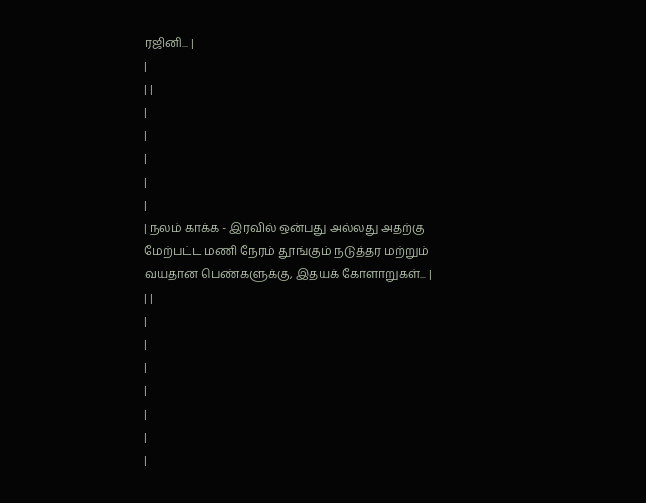ரஜினி... |
|
| |
|
|
|
|
|
| நலம் காக்க - இரவில் ஒன்பது அல்லது அதற்கு மேற்பட்ட மணி நேரம் தூங்கும் நடுத்தர மற்றும் வயதான பெண்களுக்கு, இதயக் கோளாறுகள்... |
| |
|
|
|
|
|
|
|